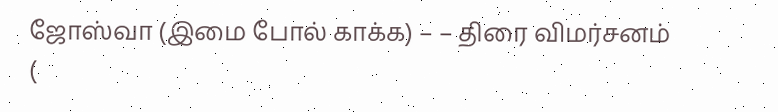ஜோஸ்வா (இமை போல் காக்க) – – திரை விமர்சனம் (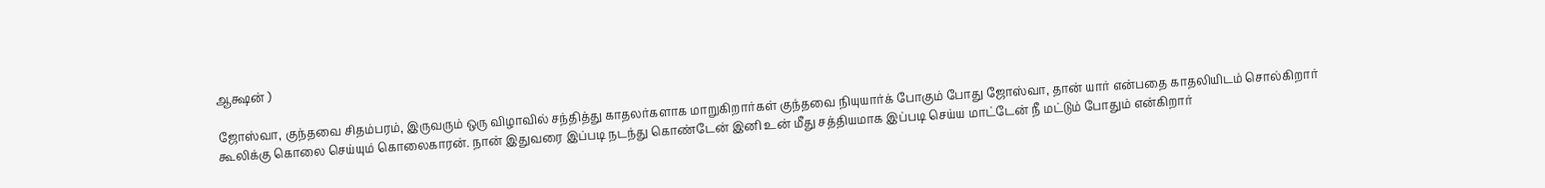ஆக்ஷன் )

ஜோஸ்வா, குந்தவை சிதம்பரம், இருவரும் ஒரு விழாவில் சந்தித்து காதலர்களாக மாறுகிறார்கள் குந்தவை நியுயார்க் போகும் போது ஜோஸ்வா, தான் யார் என்பதை காதலியிடம் சொல்கிறார்
கூலிக்கு கொலை செய்யும் கொலைகாரன். நான் இதுவரை இப்படி நடந்து கொண்டேன் இனி உன் மீது சத்தியமாக இப்படி செய்ய மாட்டேன் நீ மட்டும் போதும் என்கிறார்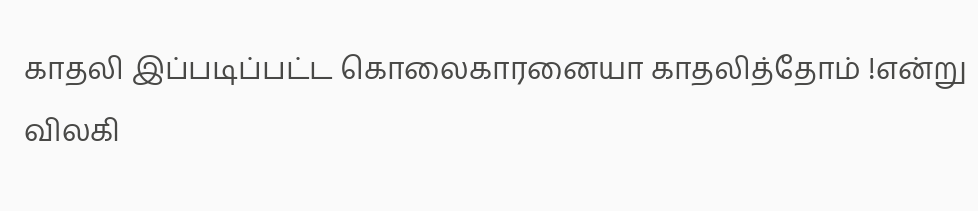காதலி இப்படிப்பட்ட கொலைகாரனையா காதலித்தோம் !என்று விலகி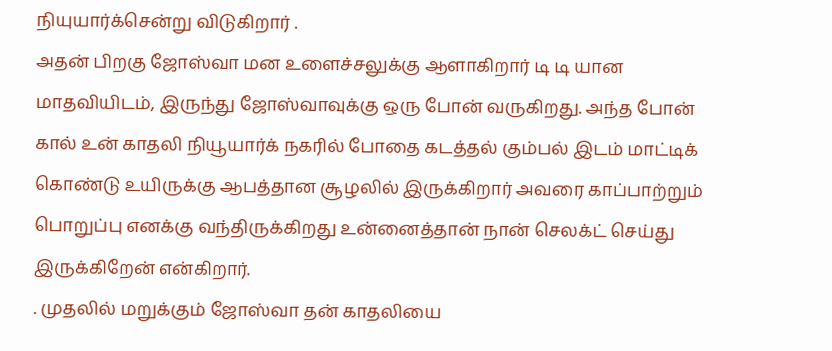நியுயார்க்சென்று விடுகிறார் .
அதன் பிறகு ஜோஸ்வா மன உளைச்சலுக்கு ஆளாகிறார் டி டி யான மாதவியிடம், இருந்து ஜோஸ்வாவுக்கு ஒரு போன் வருகிறது. அந்த போன் கால் உன் காதலி நியூயார்க் நகரில் போதை கடத்தல் கும்பல் இடம் மாட்டிக் கொண்டு உயிருக்கு ஆபத்தான சூழலில் இருக்கிறார் அவரை காப்பாற்றும் பொறுப்பு எனக்கு வந்திருக்கிறது உன்னைத்தான் நான் செலக்ட் செய்து இருக்கிறேன் என்கிறார்.
. முதலில் மறுக்கும் ஜோஸ்வா தன் காதலியை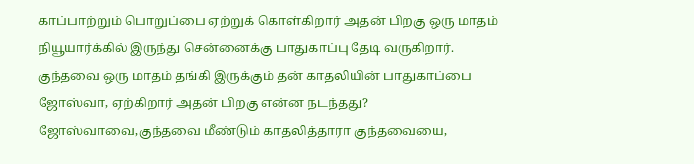காப்பாற்றும் பொறுப்பை ஏற்றுக் கொள்கிறார் அதன் பிறகு ஒரு மாதம் நியூயார்க்கில் இருந்து சென்னைக்கு பாதுகாப்பு தேடி வருகிறார். குந்தவை ஒரு மாதம் தங்கி இருக்கும் தன் காதலியின் பாதுகாப்பை ஜோஸ்வா, ஏற்கிறார் அதன் பிறகு என்ன நடந்தது? ஜோஸ்வாவை,குந்தவை மீண்டும் காதலித்தாரா குந்தவையை,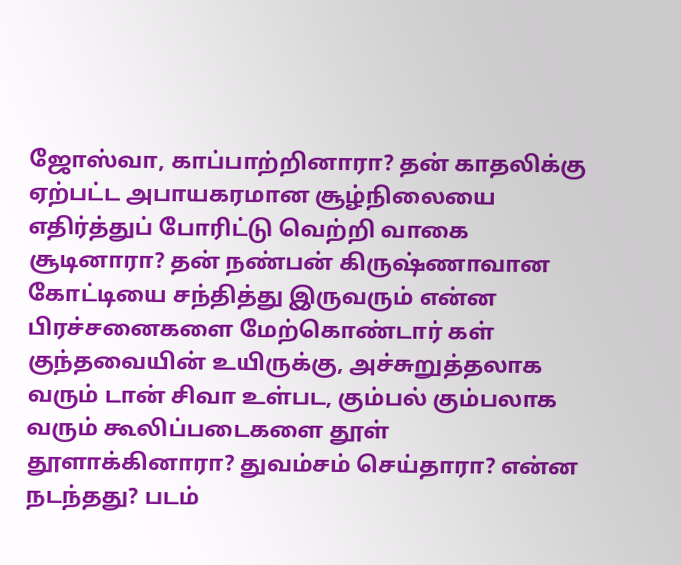ஜோஸ்வா, காப்பாற்றினாரா? தன் காதலிக்கு ஏற்பட்ட அபாயகரமான சூழ்நிலையை எதிர்த்துப் போரிட்டு வெற்றி வாகை சூடினாரா? தன் நண்பன் கிருஷ்ணாவான கோட்டியை சந்தித்து இருவரும் என்ன பிரச்சனைகளை மேற்கொண்டார் கள் குந்தவையின் உயிருக்கு, அச்சுறுத்தலாக வரும் டான் சிவா உள்பட, கும்பல் கும்பலாக வரும் கூலிப்படைகளை தூள் தூளாக்கினாரா? துவம்சம் செய்தாரா? என்ன நடந்தது? படம்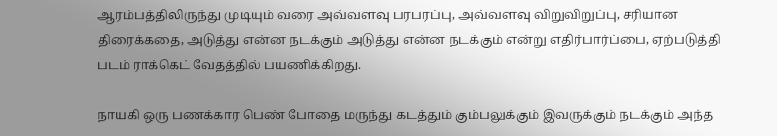ஆரம்பத்திலிருந்து முடியும் வரை அவ்வளவு பரபரப்பு, அவ்வளவு விறுவிறுப்பு, சரியான திரைக்கதை, அடுத்து என்ன நடக்கும் அடுத்து என்ன நடக்கும் என்று எதிர்பார்ப்பை, ஏற்படுத்தி படம் ராக்கெட் வேதத்தில் பயணிக்கிறது.

நாயகி ஒரு பணக்கார பெண் போதை மருந்து கடத்தும் கும்பலுக்கும் இவருக்கும் நடக்கும் அந்த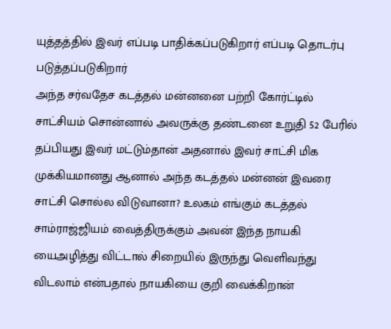யுத்தத்தில் இவர் எப்படி பாதிக்கப்படுகிறார் எப்படி தொடர்பு படுத்தப்படுகிறார்
அந்த சர்வதேச கடத்தல் மன்னனை பற்றி கோர்ட்டில் சாட்சியம் சொன்னால் அவருக்கு தண்டனை உறுதி 52 பேரில் தப்பியது இவர் மட்டும்தான் அதனால் இவர் சாட்சி மிக முக்கியமானது ஆனால் அந்த கடத்தல் மன்னன் இவரை சாட்சி சொல்ல விடுவானா? உலகம் எங்கும் கடத்தல் சாம்ராஜ்ஜியம் வைத்திருக்கும் அவன் இந்த நாயகி யைஅழித்து விட்டால் சிறையில் இருந்து வெளிவந்து விடலாம் என்பதால் நாயகியை குறி வைக்கிறான்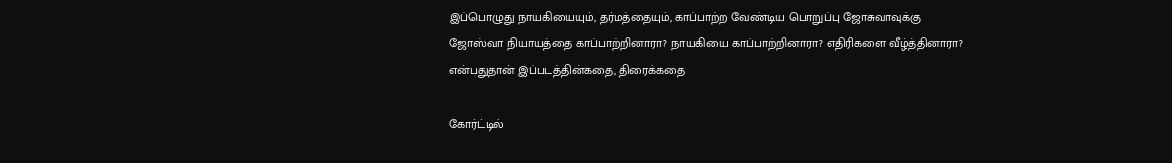இப்பொழுது நாயகியையும், தர்மத்தையும், காப்பாற்ற வேண்டிய பொறுப்பு ஜோசுவாவுக்கு ஜோஸ்வா நியாயத்தை காப்பாற்றினாரா? நாயகியை காப்பாற்றினாரா? எதிரிகளை வீழ்த்தினாரா? என்பதுதான் இப்படத்தின்கதை, திரைக்கதை

கோர்ட்டில்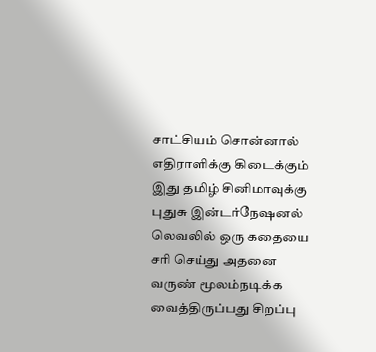சாட்சியம் சொன்னால் எதிராளிக்கு கிடைக்கும் இது தமிழ் சினிமாவுக்கு புதுசு இன்டர்நேஷனல் லெவலில் ஒரு கதையை சரி செய்து அதனை வருண் மூலம்நடிக்க வைத்திருப்பது சிறப்பு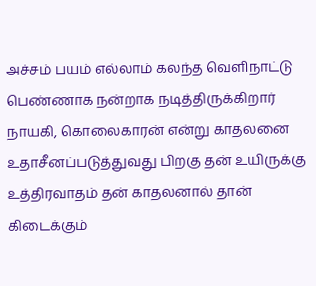அச்சம் பயம் எல்லாம் கலந்த வெளிநாட்டு பெண்ணாக நன்றாக நடித்திருக்கிறார் நாயகி, கொலைகாரன் என்று காதலனை உதாசீனப்படுத்துவது பிறகு தன் உயிருக்கு உத்திரவாதம் தன் காதலனால் தான் கிடைக்கும்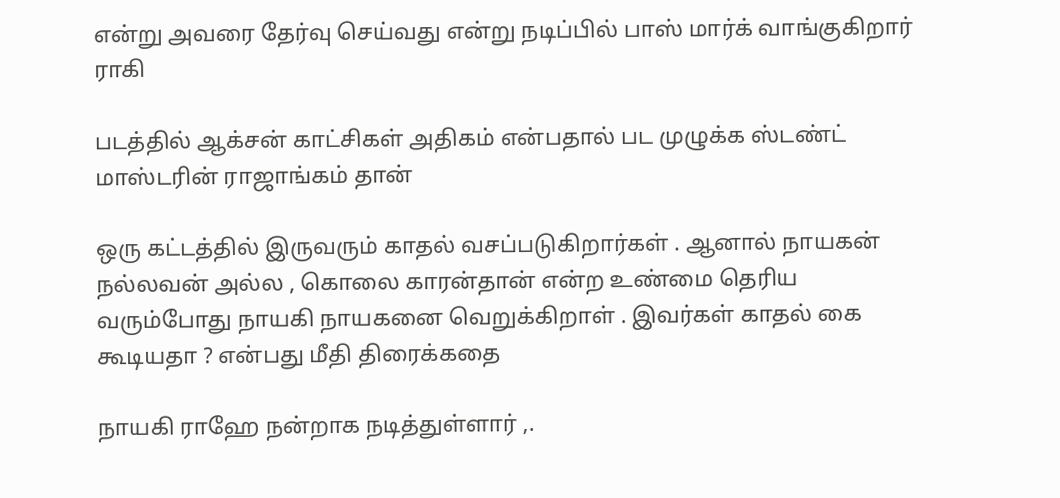என்று அவரை தேர்வு செய்வது என்று நடிப்பில் பாஸ் மார்க் வாங்குகிறார் ராகி

படத்தில் ஆக்சன் காட்சிகள் அதிகம் என்பதால் பட முழுக்க ஸ்டண்ட் மாஸ்டரின் ராஜாங்கம் தான்

ஒரு கட்டத்தில் இருவரும் காதல் வசப்படுகிறார்கள் . ஆனால் நாயகன் நல்லவன் அல்ல , கொலை காரன்தான் என்ற உண்மை தெரிய வரும்போது நாயகி நாயகனை வெறுக்கிறாள் . இவர்கள் காதல் கை கூடியதா ? என்பது மீதி திரைக்கதை

நாயகி ராஹே நன்றாக நடித்துள்ளார் ,.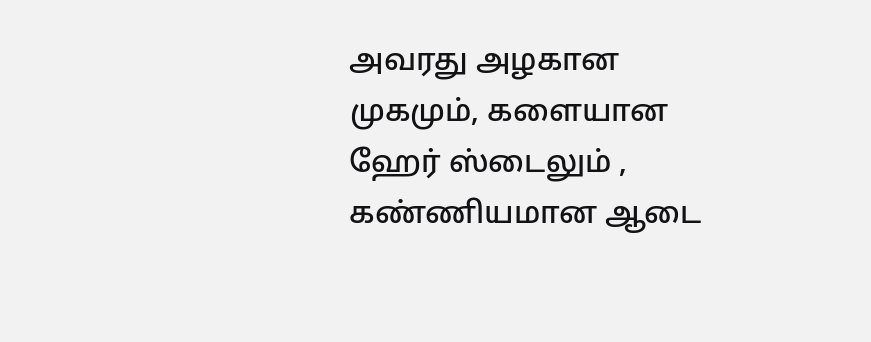அவரது அழகான முகமும், களையான ஹேர் ஸ்டைலும் , கண்ணியமான ஆடை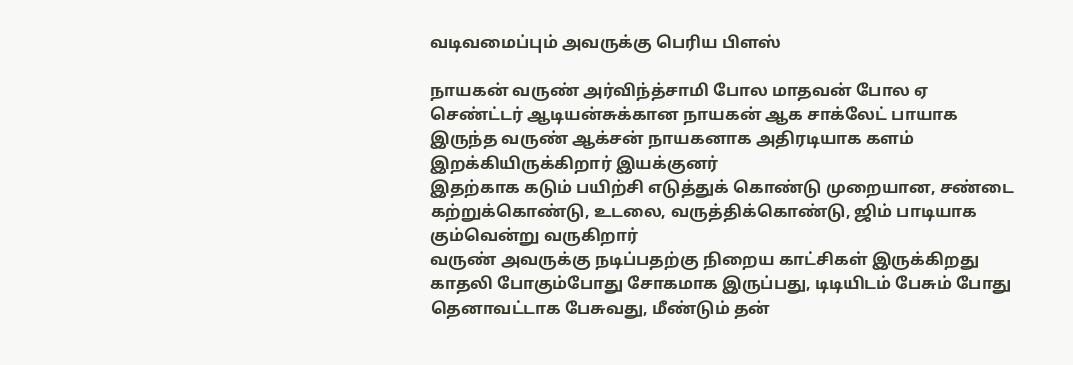வடிவமைப்பும் அவருக்கு பெரிய பிளஸ்

நாயகன் வருண் அர்விந்த்சாமி போல மாதவன் போல ஏ செண்ட்டர் ஆடியன்சுக்கான நாயகன் ஆக சாக்லேட் பாயாக இருந்த வருண் ஆக்சன் நாயகனாக அதிரடியாக களம் இறக்கியிருக்கிறார் இயக்குனர்
இதற்காக கடும் பயிற்சி எடுத்துக் கொண்டு முறையான, சண்டை கற்றுக்கொண்டு, உடலை, வருத்திக்கொண்டு, ஜிம் பாடியாக கும்வென்று வருகிறார்
வருண் அவருக்கு நடிப்பதற்கு நிறைய காட்சிகள் இருக்கிறது காதலி போகும்போது சோகமாக இருப்பது, டிடியிடம் பேசும் போது தெனாவட்டாக பேசுவது, மீண்டும் தன்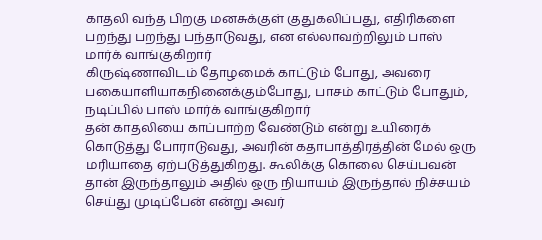காதலி வந்த பிறகு மனசுக்குள் குதுகலிப்பது, எதிரிகளை பறந்து பறந்து பந்தாடுவது, என எல்லாவற்றிலும் பாஸ் மார்க் வாங்குகிறார்
கிருஷ்ணாவிடம் தோழமைக் காட்டும் போது, அவரை பகையாளியாகநினைக்கும்போது, பாசம் காட்டும் போதும், நடிப்பில் பாஸ் மார்க் வாங்குகிறார்
தன் காதலியை காப்பாற்ற வேண்டும் என்று உயிரைக் கொடுத்து போராடுவது, அவரின் கதாபாத்திரத்தின் மேல் ஒரு மரியாதை ஏற்படுத்துகிறது. கூலிக்கு கொலை செய்பவன் தான் இருந்தாலும் அதில் ஒரு நியாயம் இருந்தால் நிச்சயம் செய்து முடிப்பேன் என்று அவர்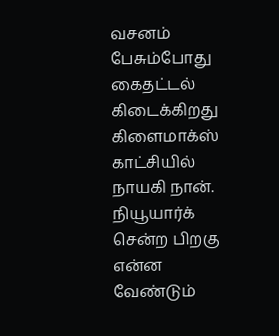வசனம் பேசும்போது கைதட்டல் கிடைக்கிறது கிளைமாக்ஸ் காட்சியில் நாயகி நான். நியூயார்க் சென்ற பிறகு என்ன வேண்டும்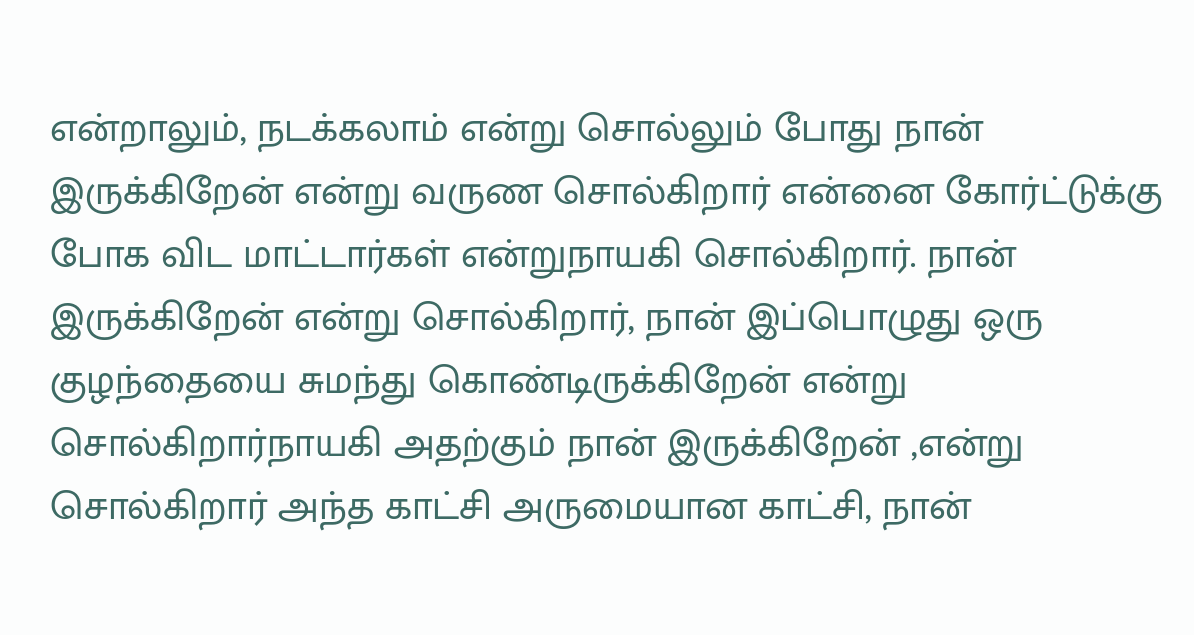என்றாலும், நடக்கலாம் என்று சொல்லும் போது நான் இருக்கிறேன் என்று வருண சொல்கிறார் என்னை கோர்ட்டுக்கு போக விட மாட்டார்கள் என்றுநாயகி சொல்கிறார். நான் இருக்கிறேன் என்று சொல்கிறார், நான் இப்பொழுது ஒரு குழந்தையை சுமந்து கொண்டிருக்கிறேன் என்று சொல்கிறார்நாயகி அதற்கும் நான் இருக்கிறேன் ,என்று சொல்கிறார் அந்த காட்சி அருமையான காட்சி, நான்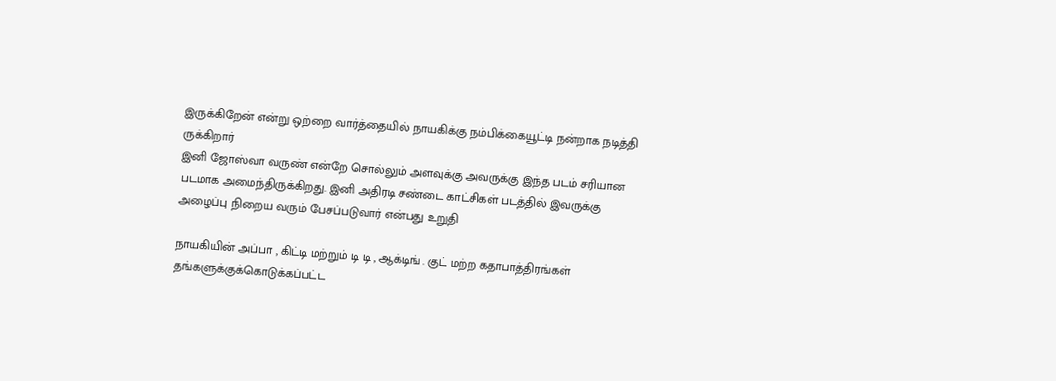இருக்கிறேன் என்று ஒற்றை வார்த்தையில் நாயகிக்கு நம்பிக்கையூட்டி நன்றாக நடித்தி ருக்கிறார்
இனி ஜோஸ்வா வருண் என்றே சொல்லும் அளவுக்கு அவருக்கு இந்த படம் சரியான படமாக அமைந்திருக்கிறது. இனி அதிரடி சண்டை காட்சிகள் படத்தில் இவருக்கு அழைப்பு நிறைய வரும் பேசப்படுவார் என்பது உறுதி

நாயகியின் அப்பா , கிட்டி மற்றும் டி டி , ஆக்டிங் . குட் மற்ற கதாபாத்திரங்கள் தங்களுக்குக்கொடுக்கப்பட்ட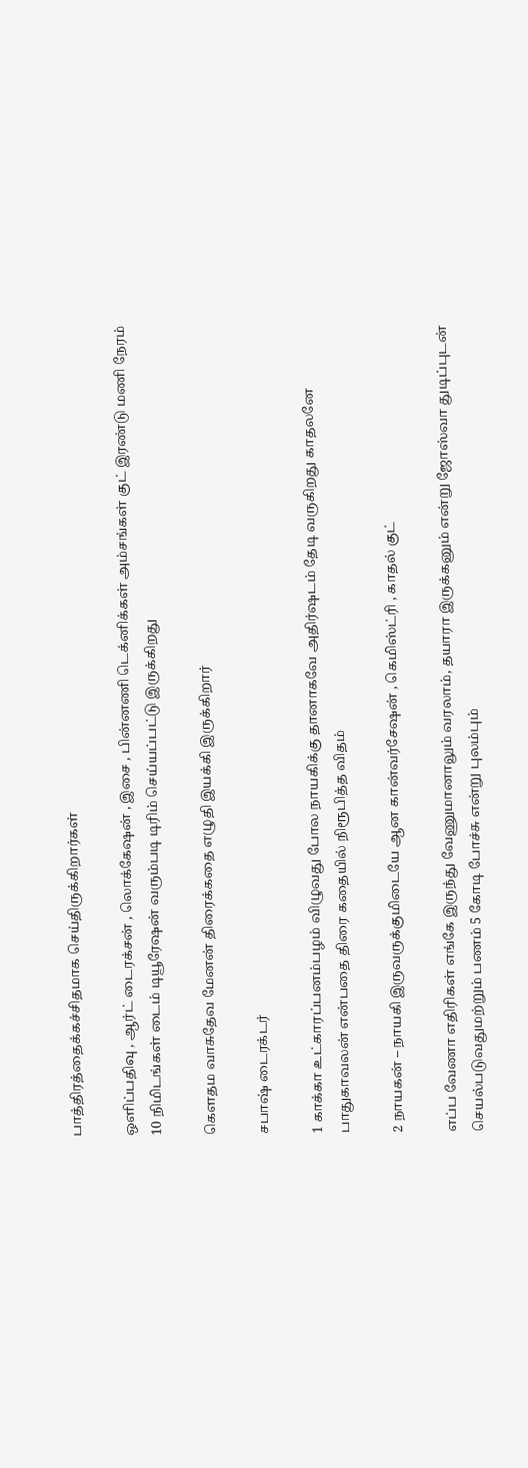பாத்திரத்தைக்கச்சிதமாக செய்திருக்கிறார்கள்

ஒளிப்பதிவு , ஆர்ட் டைரக்சன் , லொக்கேஷன் , இசை , பின்னணி டெக்னிக்கள் அம்சங்கள் குட் இரண்டு மணி நேரம் 10 நிமிடங்கள் டைம் டியூரேஷன் வரும்படி டிரிம் செய்யப்பட்டு இருக்கிறது

கௌதம வாசுதேவ மேனன் திரைக்கதை எழுதி இயக்கி இருக்கிறார்

சபாஷ் டைரக்டர்

1 காக்கா உட்காரப்பனம்பழம் விழுவது போல நாயகிக்கு தானாகவே அதிர்ஷடம் தேடி வருகிறது காதலனே பாதுகாவலன் என்பதை திரை கதையில் நிரூபித்த விதம்

2 நாயகன் – நாயகி இருவருக்குமிடையே ஆன கான்வர்சேஷன் , கெமிஸ்ட்ரி , காதல் குட்

எப்ப வேணா எதிரிகள் எங்கே இருந்து வேணுமானாலும் வரலாம், தயாரா இருக்கனும் என்று ஜோஸ்வா துடிப்புடன் செயல்படுவதுமற்றும் பணம் 5 கோடி போச்சு என்று புலம்பும்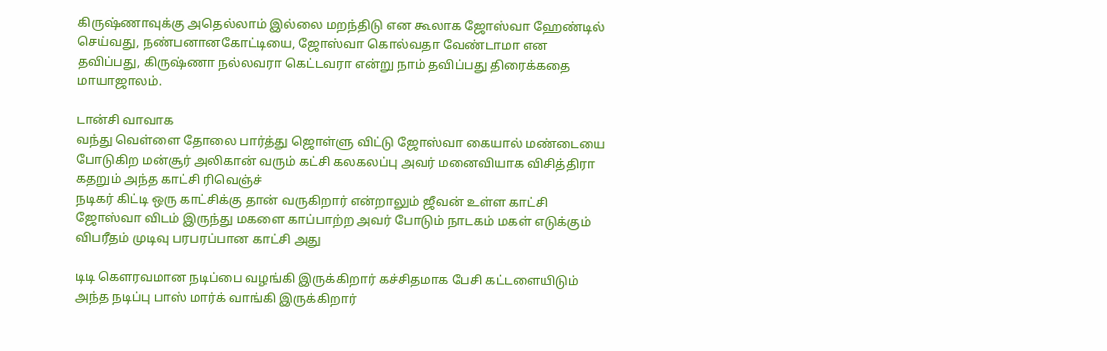கிருஷ்ணாவுக்கு அதெல்லாம் இல்லை மறந்திடு என கூலாக ஜோஸ்வா ஹேண்டில் செய்வது, நண்பனானகோட்டியை, ஜோஸ்வா கொல்வதா வேண்டாமா என தவிப்பது, கிருஷ்ணா நல்லவரா கெட்டவரா என்று நாம் தவிப்பது திரைக்கதை மாயாஜாலம்.

டான்சி வாவாக
வந்து வெள்ளை தோலை பார்த்து ஜொள்ளு விட்டு ஜோஸ்வா கையால் மண்டையை போடுகிற மன்சூர் அலிகான் வரும் கட்சி கலகலப்பு அவர் மனைவியாக விசித்திரா கதறும் அந்த காட்சி ரிவெஞ்ச்
நடிகர் கிட்டி ஒரு காட்சிக்கு தான் வருகிறார் என்றாலும் ஜீவன் உள்ள காட்சி ஜோஸ்வா விடம் இருந்து மகளை காப்பாற்ற அவர் போடும் நாடகம் மகள் எடுக்கும் விபரீதம் முடிவு பரபரப்பான காட்சி அது

டிடி கௌரவமான நடிப்பை வழங்கி இருக்கிறார் கச்சிதமாக பேசி கட்டளையிடும் அந்த நடிப்பு பாஸ் மார்க் வாங்கி இருக்கிறார்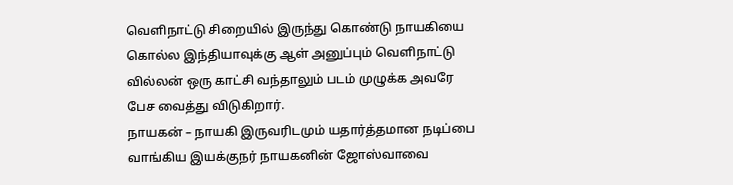வெளிநாட்டு சிறையில் இருந்து கொண்டு நாயகியை கொல்ல இந்தியாவுக்கு ஆள் அனுப்பும் வெளிநாட்டு வில்லன் ஒரு காட்சி வந்தாலும் படம் முழுக்க அவரே பேச வைத்து விடுகிறார்.
நாயகன் – நாயகி இருவரிடமும் யதார்த்தமான நடிப்பை வாங்கிய இயக்குநர் நாயகனின் ஜோஸ்வாவை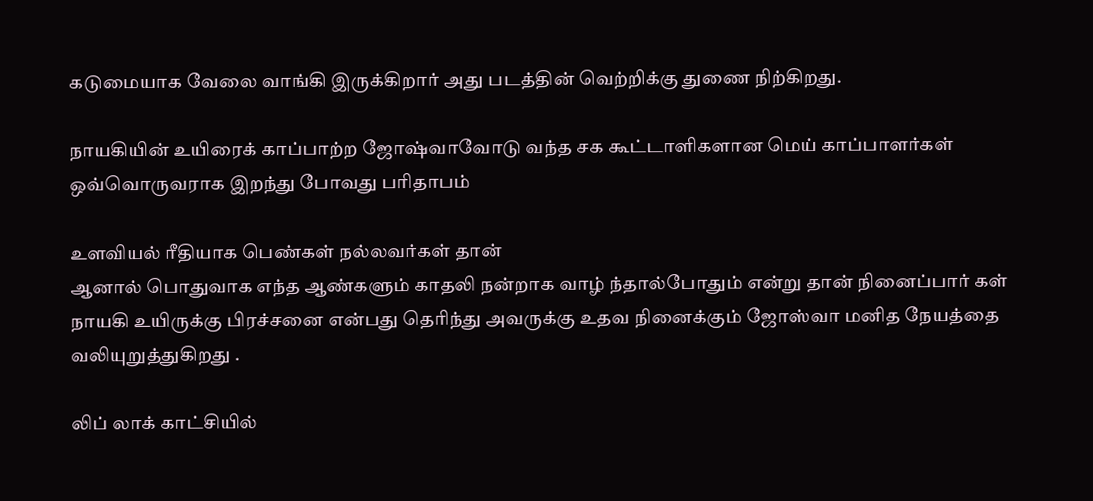கடுமையாக வேலை வாங்கி இருக்கிறார் அது படத்தின் வெற்றிக்கு துணை நிற்கிறது.

நாயகியின் உயிரைக் காப்பாற்ற ஜோஷ்வாவோடு வந்த சக கூட்டாளிகளான மெய் காப்பாளர்கள் ஒவ்வொருவராக இறந்து போவது பரிதாபம்

உளவியல் ரீதியாக பெண்கள் நல்லவர்கள் தான்
ஆனால் பொதுவாக எந்த ஆண்களும் காதலி நன்றாக வாழ் ந்தால்போதும் என்று தான் நினைப்பார் கள் நாயகி உயிருக்கு பிரச்சனை என்பது தெரிந்து அவருக்கு உதவ நினைக்கும் ஜோஸ்வா மனித நேயத்தை வலியுறுத்துகிறது .

லிப் லாக் காட்சியில்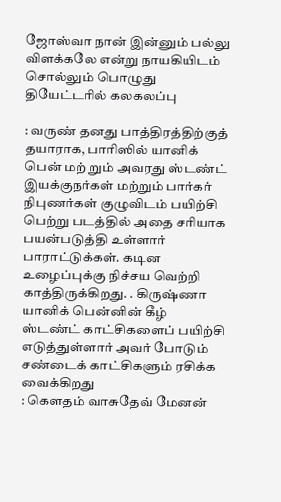ஜோஸ்வா நான் இன்னும் பல்லு விளக்கலே என்று நாயகியிடம் சொல்லும் பொழுது தியேட்டரில் கலகலப்பு

: வருண் தனது பாத்திரத்திற்குத் தயாராக, பாரிஸில் யானிக் பென் மற் றும் அவரது ஸ்டண்ட் இயக்குநர்கள் மற்றும் பார்கர் நிபுணர்கள் குழுவிடம் பயிற்சி பெற்று படத்தில் அதை சரியாக பயன்படுத்தி உள்ளார் பாராட்டுக்கள். கடின உழைப்புக்கு நிச்சய வெற்றி காத்திருக்கிறது. . கிருஷ்ணா யானிக் பென்னின் கீழ் ஸ்டண்ட் காட்சிகளைப் பயிற்சி எடுத்துள்ளார் அவர் போடும் சண்டைக் காட்சிகளும் ரசிக்க வைக்கிறது
: கௌதம் வாசுதேவ் மேனன்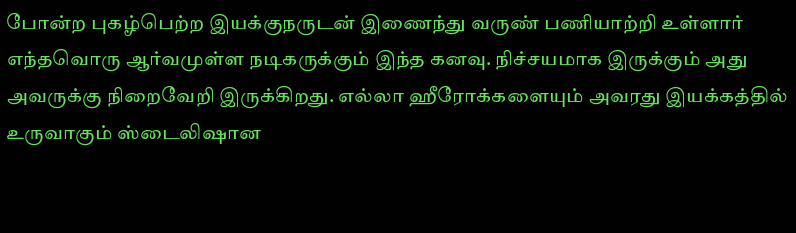போன்ற புகழ்பெற்ற இயக்குநருடன் இணைந்து வருண் பணியாற்றி உள்ளார் எந்தவொரு ஆர்வமுள்ள நடிகருக்கும் இந்த கனவு. நிச்சயமாக இருக்கும் அது அவருக்கு நிறைவேறி இருக்கிறது. எல்லா ஹீரோக்களையும் அவரது இயக்கத்தில் உருவாகும் ஸ்டைலிஷான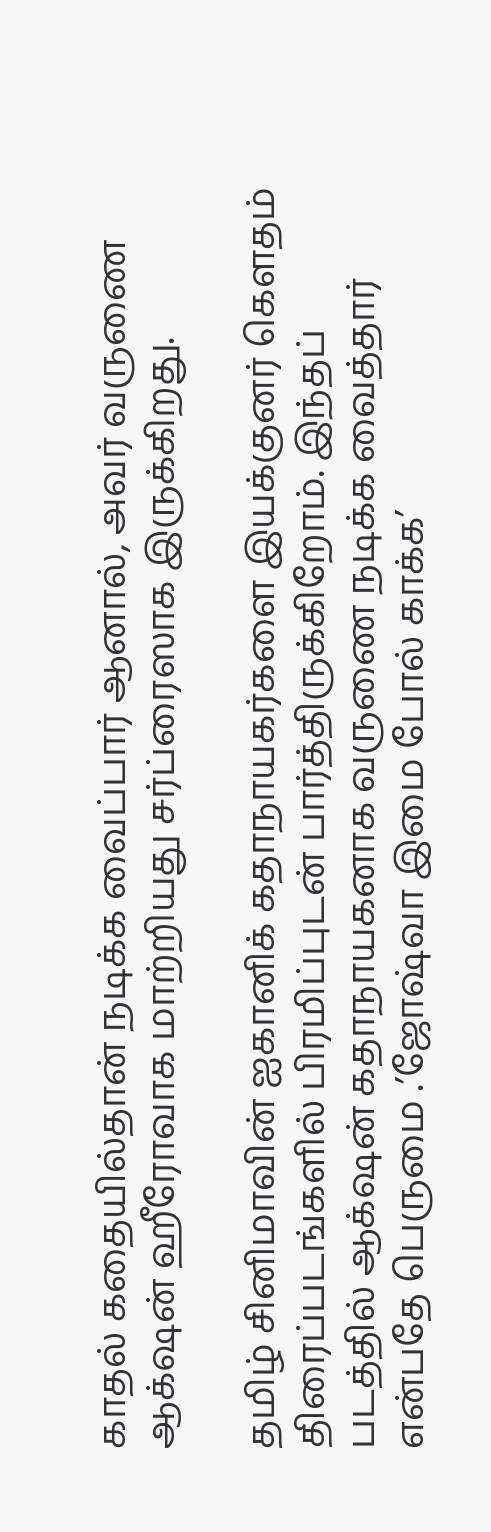காதல் கதையில்தான் நடிக்க வைப்பார் ஆனால், அவர் வருணை ஆக்‌ஷன் ஹீரோவாக மாற்றியது சர்ப்ரைஸாக இருக்கிறது.

தமிழ் சினிமாவின் ஐகானிக் கதாநாயகர்களை இயக்குனர் கெளதம் திரைப்படங்களில் பிரமிப்புடன் பார்த்திருக்கிறோம். இந்தப் படத்தில் ஆக்‌ஷன் கதாநாயகனாக வருணை நடிக்க வைத்தார் என்பதே பெருமை .’ஜோஷ்வா இமை போல் காக்க’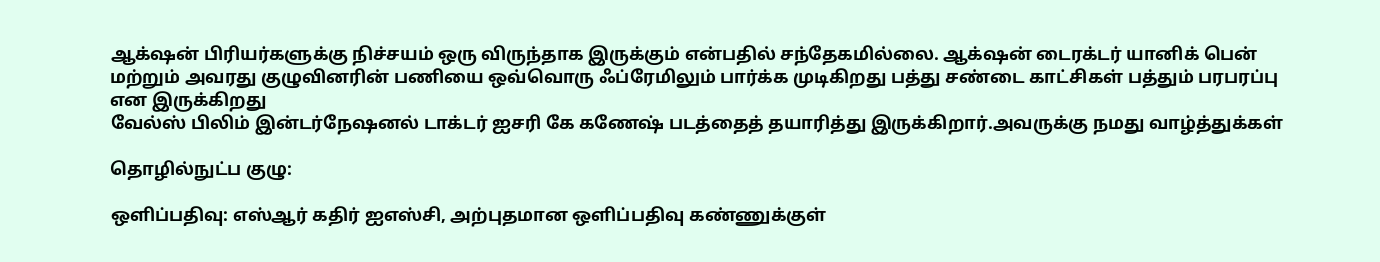ஆக்‌ஷன் பிரியர்களுக்கு நிச்சயம் ஒரு விருந்தாக இருக்கும் என்பதில் சந்தேகமில்லை. ஆக்‌ஷன் டைரக்டர் யானிக் பென் மற்றும் அவரது குழுவினரின் பணியை ஒவ்வொரு ஃப்ரேமிலும் பார்க்க முடிகிறது பத்து சண்டை காட்சிகள் பத்தும் பரபரப்பு என இருக்கிறது
வேல்ஸ் பிலிம் இன்டர்நேஷனல் டாக்டர் ஐசரி கே கணேஷ் படத்தைத் தயாரித்து இருக்கிறார்.அவருக்கு நமது வாழ்த்துக்கள்

தொழில்நுட்ப குழு:

ஒளிப்பதிவு: எஸ்ஆர் கதிர் ஐஎஸ்சி, அற்புதமான ஒளிப்பதிவு கண்ணுக்குள்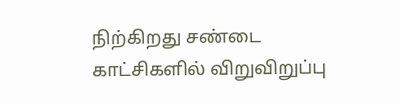நிற்கிறது சண்டை காட்சிகளில் விறுவிறுப்பு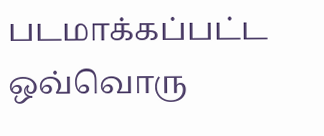படமாக்கப்பட்ட ஒவ்வொரு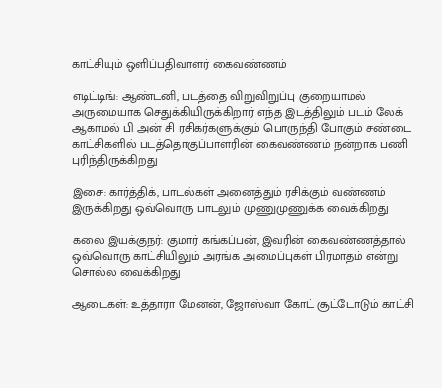காட்சியும் ஒளிப்பதிவாளர் கைவண்ணம்

எடிட்டிங்: ஆண்டனி, படத்தை விறுவிறுப்பு குறையாமல் அருமையாக செதுக்கியிருக்கிறார் எந்த இடத்திலும் படம் லேக் ஆகாமல் பி அன் சி ரசிகர்களுக்கும் பொருந்தி போகும் சண்டை காட்சிகளில் படத்தொகுப்பாளரின் கைவண்ணம் நன்றாக பணி புரிந்திருக்கிறது

இசை: கார்த்திக், பாடல்கள் அனைத்தும் ரசிக்கும் வண்ணம் இருக்கிறது ஒவ்வொரு பாடலும் முணுமுணுக்க வைக்கிறது

கலை இயக்குநர்: குமார் கங்கப்பன், இவரின் கைவண்ணத்தால் ஒவ்வொரு காட்சியிலும் அரங்க அமைப்புகள் பிரமாதம் என்று சொல்ல வைக்கிறது

ஆடைகள்: உத்தாரா மேனன், ஜோஸ்வா கோட் சூட்டோடும் காட்சி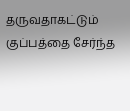தருவதாகட்டும் குப்பத்தை சேர்ந்த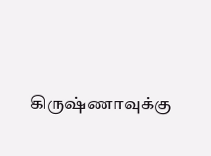கிருஷ்ணாவுக்கு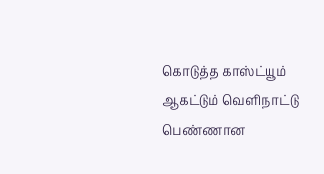கொடுத்த காஸ்ட்யூம் ஆகட்டும் வெளிநாட்டு பெண்ணான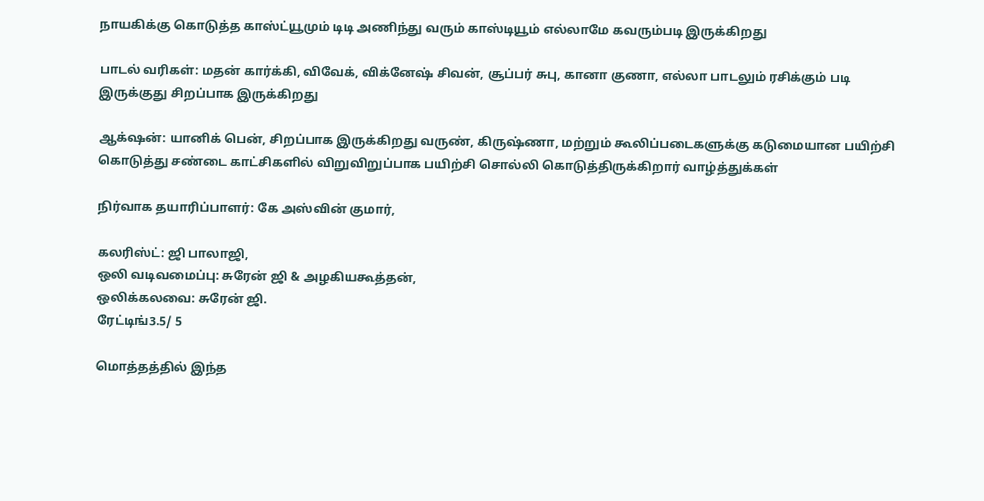நாயகிக்கு கொடுத்த காஸ்ட்யூமும் டிடி அணிந்து வரும் காஸ்டியூம் எல்லாமே கவரும்படி இருக்கிறது

பாடல் வரிகள்: மதன் கார்க்கி, விவேக், விக்னேஷ் சிவன், சூப்பர் சுபு, கானா குணா, எல்லா பாடலும் ரசிக்கும் படி இருக்குது சிறப்பாக இருக்கிறது

ஆக்‌ஷன்: யானிக் பென், சிறப்பாக இருக்கிறது வருண், கிருஷ்ணா, மற்றும் கூலிப்படைகளுக்கு கடுமையான பயிற்சி கொடுத்து சண்டை காட்சிகளில் விறுவிறுப்பாக பயிற்சி சொல்லி கொடுத்திருக்கிறார் வாழ்த்துக்கள்

நிர்வாக தயாரிப்பாளர்: கே அஸ்வின் குமார்,

கலரிஸ்ட்: ஜி பாலாஜி,
ஒலி வடிவமைப்பு: சுரேன் ஜி & அழகியகூத்தன்,
ஒலிக்கலவை: சுரேன் ஜி.
ரேட்டிங்3.5/ 5

மொத்தத்தில் இந்த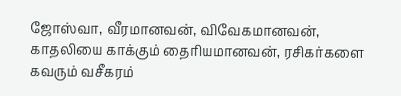ஜோஸ்வா, வீரமானவன், விவேகமானவன், காதலியை காக்கும் தைரியமானவன், ரசிகர்களை கவரும் வசீகரம்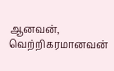ஆனவன், வெற்றிகரமானவன்